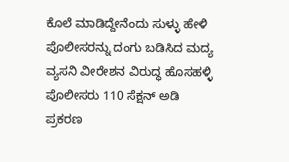ಕೊಲೆ ಮಾಡಿದ್ದೇನೆಂದು ಸುಳ್ಳು ಹೇಳಿ ಪೊಲೀಸರನ್ನು ದಂಗು ಬಡಿಸಿದ ಮದ್ಯ ವ್ಯಸನಿ ವೀರೇಶನ ವಿರುದ್ಧ ಹೊಸಹಳ್ಳಿ ಪೊಲೀಸರು 110 ಸೆಕ್ಷನ್ ಅಡಿ ಪ್ರಕರಣ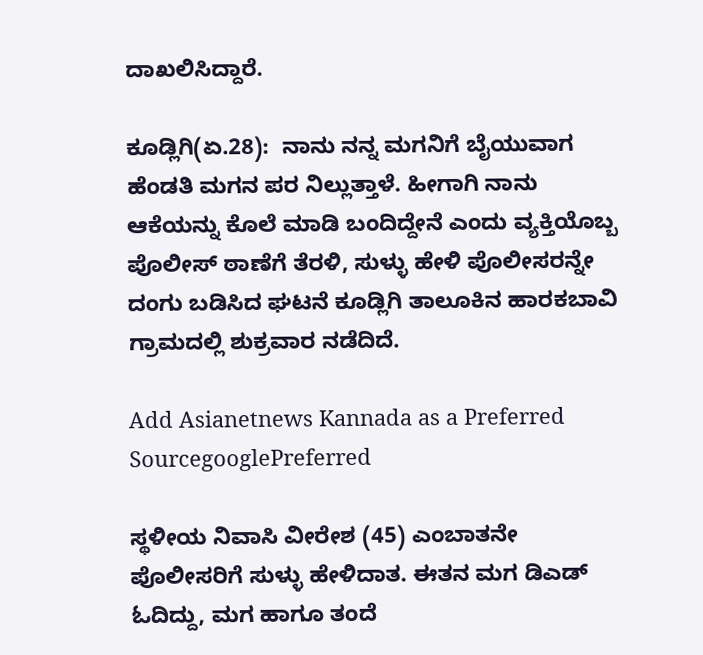ದಾಖಲಿಸಿದ್ದಾರೆ.

ಕೂಡ್ಲಿಗಿ(ಏ.28):  ನಾನು ನನ್ನ ಮಗನಿಗೆ ಬೈಯುವಾಗ ಹೆಂಡತಿ ಮಗನ ಪರ ನಿಲ್ಲುತ್ತಾಳೆ. ಹೀಗಾಗಿ ನಾನು ಆಕೆಯನ್ನು ಕೊಲೆ ಮಾಡಿ ಬಂದಿದ್ದೇನೆ ಎಂದು ವ್ಯಕ್ತಿಯೊಬ್ಬ ಪೊಲೀಸ್ ಠಾಣೆಗೆ ತೆರಳಿ, ಸುಳ್ಳು ಹೇಳಿ ಪೊಲೀಸರನ್ನೇ ದಂಗು ಬಡಿಸಿದ ಘಟನೆ ಕೂಡ್ಲಿಗಿ ತಾಲೂಕಿನ ಹಾರಕಬಾವಿ ಗ್ರಾಮದಲ್ಲಿ ಶುಕ್ರವಾರ ನಡೆದಿದೆ.

Add Asianetnews Kannada as a Preferred SourcegooglePreferred

ಸ್ಥಳೀಯ ನಿವಾಸಿ ವೀರೇಶ (45) ಎಂಬಾತನೇ ಪೊಲೀಸರಿಗೆ ಸುಳ್ಳು ಹೇಳಿದಾತ. ಈತನ ಮಗ ಡಿಎಡ್ ಓದಿದ್ದು, ಮಗ ಹಾಗೂ ತಂದೆ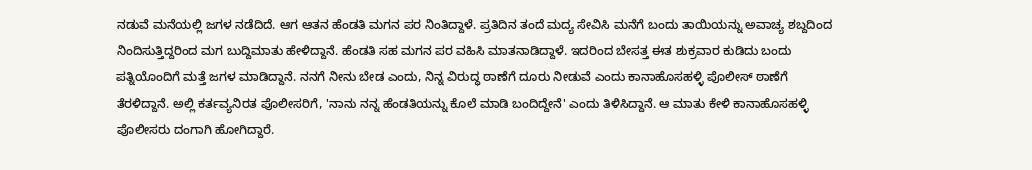ನಡುವೆ ಮನೆಯಲ್ಲಿ ಜಗಳ ನಡೆದಿದೆ. ಆಗ ಆತನ ಹೆಂಡತಿ ಮಗನ ಪರ ನಿಂತಿದ್ದಾಳೆ. ಪ್ರತಿದಿನ ತಂದೆ ಮದ್ಯ ಸೇವಿಸಿ ಮನೆಗೆ ಬಂದು ತಾಯಿಯನ್ನು ಅವಾಚ್ಯ ಶಬ್ದದಿಂದ ನಿಂದಿಸುತ್ತಿದ್ದರಿಂದ ಮಗ ಬುದ್ದಿಮಾತು ಹೇಳಿದ್ದಾನೆ. ಹೆಂಡತಿ ಸಹ ಮಗನ ಪರ ವಹಿಸಿ ಮಾತನಾಡಿದ್ದಾಳೆ. ಇದರಿಂದ ಬೇಸತ್ತ ಈತ ಶುಕ್ರವಾರ ಕುಡಿದು ಬಂದು ಪತ್ನಿಯೊಂದಿಗೆ ಮತ್ತೆ ಜಗಳ ಮಾಡಿದ್ದಾನೆ. ನನಗೆ ನೀನು ಬೇಡ ಎಂದು, ನಿನ್ನ ವಿರುದ್ಧ ಠಾಣೆಗೆ ದೂರು ನೀಡುವೆ ಎಂದು ಕಾನಾಹೊಸಹಳ್ಳಿ ಪೊಲೀಸ್ ಠಾಣೆಗೆ ತೆರಳಿದ್ದಾನೆ. ಅಲ್ಲಿ ಕರ್ತವ್ಯನಿರತ ಪೊಲೀಸರಿಗೆ, 'ನಾನು ನನ್ನ ಹೆಂಡತಿಯನ್ನು ಕೊಲೆ ಮಾಡಿ ಬಂದಿದ್ದೇನೆ' ಎಂದು ತಿಳಿಸಿದ್ದಾನೆ. ಆ ಮಾತು ಕೇಳಿ ಕಾನಾಹೊಸಹಳ್ಳಿ ಪೊಲೀಸರು ದಂಗಾಗಿ ಹೋಗಿದ್ದಾರೆ.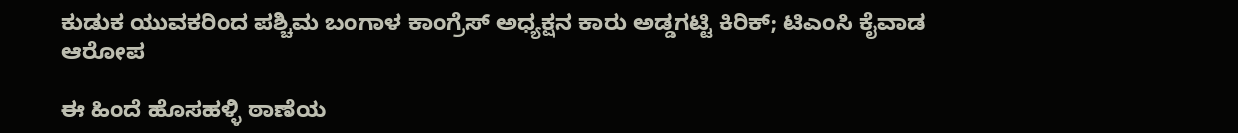ಕುಡುಕ ಯುವಕರಿಂದ ಪಶ್ಚಿಮ ಬಂಗಾಳ ಕಾಂಗ್ರೆಸ್ ಅಧ್ಯಕ್ಷನ ಕಾರು ಅಡ್ಡಗಟ್ಟಿ ಕಿರಿಕ್; ಟಿಎಂಸಿ ಕೈವಾಡ ಆರೋಪ

ಈ ಹಿಂದೆ ಹೊಸಹಳ್ಳಿ ಠಾಣೆಯ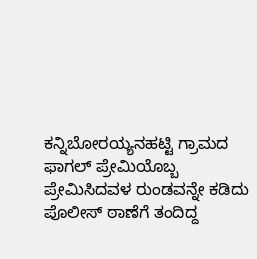ಕನ್ನಿಬೋರಯ್ಯನಹಟ್ಟಿ ಗ್ರಾಮದ ಫಾಗಲ್ ಪ್ರೇಮಿಯೊಬ್ಬ ಪ್ರೇಮಿಸಿದವಳ ರುಂಡವನ್ನೇ ಕಡಿದು ಪೊಲೀಸ್ ಠಾಣೆಗೆ ತಂದಿದ್ದ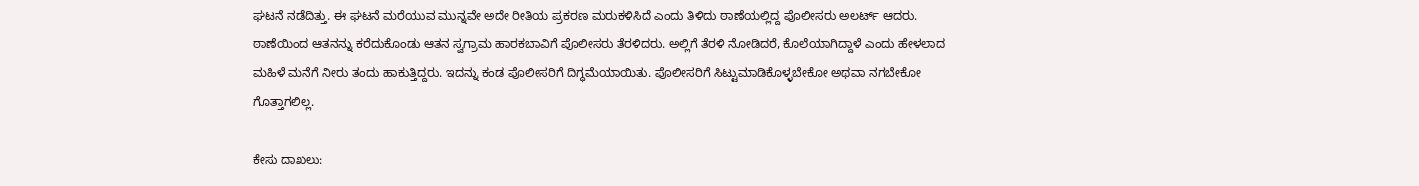ಘಟನೆ ನಡೆದಿತ್ತು. ಈ ಘಟನೆ ಮರೆಯುವ ಮುನ್ನವೇ ಅದೇ ರೀತಿಯ ಪ್ರಕರಣ ಮರುಕಳಿಸಿದೆ ಎಂದು ತಿಳಿದು ಠಾಣೆಯಲ್ಲಿದ್ದ ಪೊಲೀಸರು ಅಲರ್ಟ್ ಆದರು. ಠಾಣೆಯಿಂದ ಆತನನ್ನು ಕರೆದುಕೊಂಡು ಆತನ ಸ್ವಗ್ರಾಮ ಹಾರಕಬಾವಿಗೆ ಪೊಲೀಸರು ತೆರಳಿದರು. ಅಲ್ಲಿಗೆ ತೆರಳಿ ನೋಡಿದರೆ, ಕೊಲೆಯಾಗಿದ್ದಾಳೆ ಎಂದು ಹೇಳಲಾದ ಮಹಿಳೆ ಮನೆಗೆ ನೀರು ತಂದು ಹಾಕುತ್ತಿದ್ದರು. ಇದನ್ನು ಕಂಡ ಪೊಲೀಸರಿಗೆ ದಿಗ್ಧಮೆಯಾಯಿತು. ಪೊಲೀಸರಿಗೆ ಸಿಟ್ಟುಮಾಡಿಕೊಳ್ಳಬೇಕೋ ಅಥವಾ ನಗಬೇಕೋ ಗೊತ್ತಾಗಲಿಲ್ಲ.

ಕೇಸು ದಾಖಲು: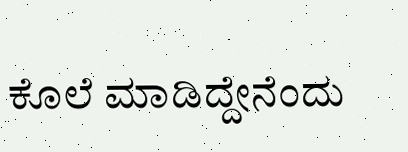ಕೊಲೆ ಮಾಡಿದ್ದೇನೆಂದು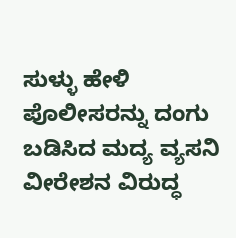ಸುಳ್ಳು ಹೇಳಿ ಪೊಲೀಸರನ್ನು ದಂಗು ಬಡಿಸಿದ ಮದ್ಯ ವ್ಯಸನಿ ವೀರೇಶನ ವಿರುದ್ಧ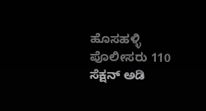ಹೊಸಹಳ್ಳಿ ಪೊಲೀಸರು 110 ಸೆಕ್ಷನ್ ಅಡಿ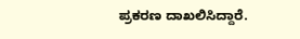ಪ್ರಕರಣ ದಾಖಲಿಸಿದ್ದಾರೆ.